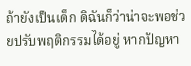ถ้ายังเป็นเด็ก ดิฉันก็ว่าน่าจะพอช่วยปรับพฤติกรรมได้อยู่ หากปัญหา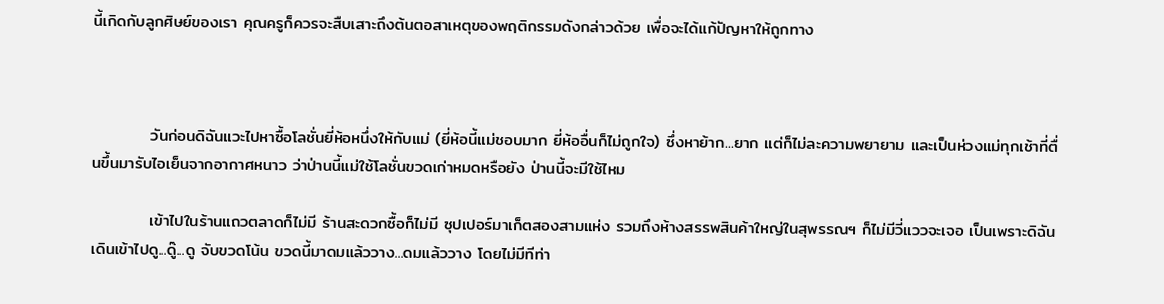นี้เกิดกับลูกศิษย์ของเรา คุณครูก็ควรจะสืบเสาะถึงต้นตอสาเหตุของพฤติกรรมดังกล่าวด้วย เพื่อจะได้แก้ปัญหาให้ถูกทาง



          วันก่อนดิฉันแวะไปหาซื้อโลชั่นยี่ห้อหนึ่งให้กับแม่ (ยี่ห้อนี้แม่ชอบมาก ยี่ห้ออื่นก็ไม่ถูกใจ) ซึ่งหาย้าก...ยาก แต่ก็ไม่ละความพยายาม และเป็นห่วงแม่ทุกเช้าที่ตื่นขึ้นมารับไอเย็นจากอากาศหนาว ว่าป่านนี้แม่ใช้โลชั่นขวดเก่าหมดหรือยัง ป่านนี้จะมีใช้ไหม

          เข้าไปในร้านแถวตลาดก็ไม่มี ร้านสะดวกซื้อก็ไม่มี ซุปเปอร์มาเก็ตสองสามแห่ง รวมถึงห้างสรรพสินค้าใหญ่ในสุพรรณฯ ก็ไม่มีวี่แววจะเจอ เป็นเพราะดิฉันเดินเข้าไปดู...ดู๊...ดู จับขวดโน้น ขวดนี้มาดมแล้ววาง...ดมแล้ววาง โดยไม่มีทีท่า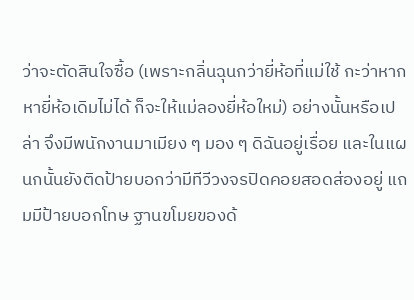ว่าจะตัดสินใจซื้อ (เพราะกลิ่นฉุนกว่ายี่ห้อที่แม่ใช้ กะว่าหากหายี่ห้อเดิมไม่ได้ ก็จะให้แม่ลองยี่ห้อใหม่) อย่างนั้นหรือเปล่า จึงมีพนักงานมาเมียง ๆ มอง ๆ ดิฉันอยู่เรื่อย และในแผนกนั้นยังติดป้ายบอกว่ามีทีวีวงจรปิดคอยสอดส่องอยู่ แถมมีป้ายบอกโทษ ฐานขโมยของด้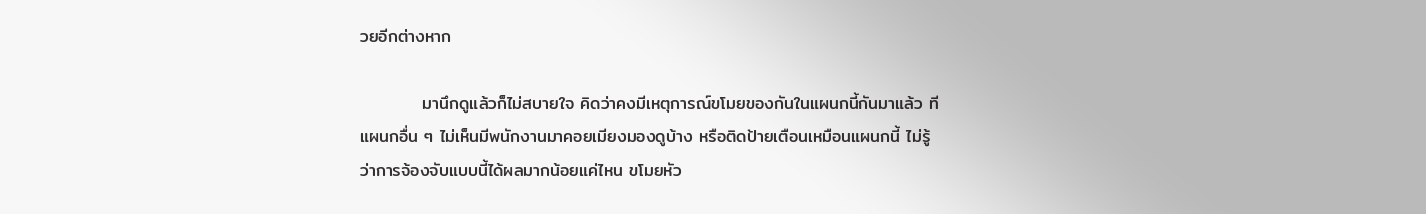วยอีกต่างหาก

          มานึกดูแล้วก็ไม่สบายใจ คิดว่าคงมีเหตุการณ์ขโมยของกันในแผนกนี้กันมาแล้ว ทีแผนกอื่น ๆ ไม่เห็นมีพนักงานมาคอยเมียงมองดูบ้าง หรือติดป้ายเตือนเหมือนแผนกนี้ ไม่รู้ว่าการจ้องจับแบบนี้ได้ผลมากน้อยแค่ไหน ขโมยหัว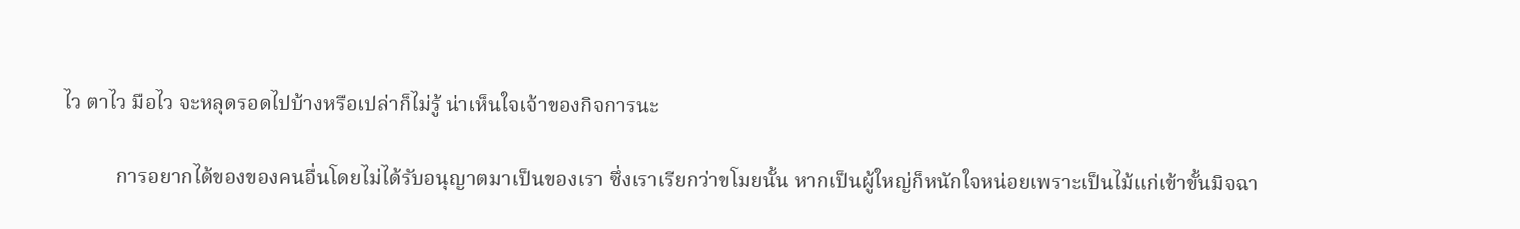ไว ตาไว มือไว จะหลุดรอดไปบ้างหรือเปล่าก็ไม่รู้ น่าเห็นใจเจ้าของกิจการนะ

          การอยากได้ของของคนอื่นโดยไม่ได้รับอนุญาตมาเป็นของเรา ซึ่งเราเรียกว่าขโมยนั้น หากเป็นผู้ใหญ่ก็หนักใจหน่อยเพราะเป็นไม้แก่เข้าขั้นมิจฉา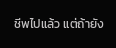ชีพไปแล้ว แต่ถ้ายัง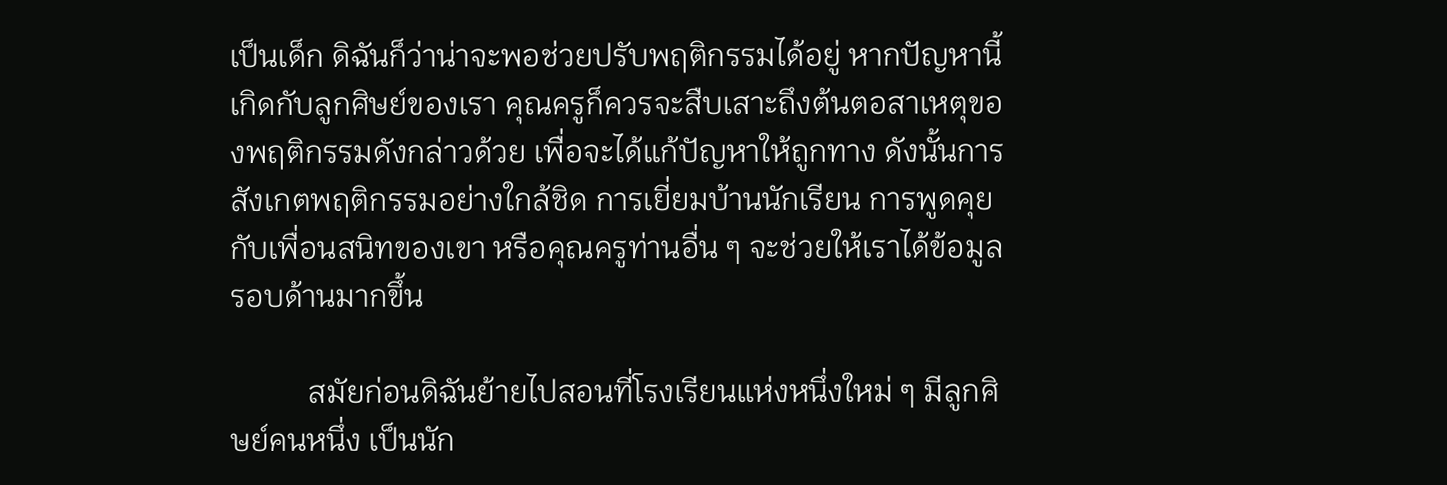เป็นเด็ก ดิฉันก็ว่าน่าจะพอช่วยปรับพฤติกรรมได้อยู่ หากปัญหานี้เกิดกับลูกศิษย์ของเรา คุณครูก็ควรจะสืบเสาะถึงต้นตอสาเหตุของพฤติกรรมดังกล่าวด้วย เพื่อจะได้แก้ปัญหาให้ถูกทาง ดังนั้นการสังเกตพฤติกรรมอย่างใกล้ชิด การเยี่ยมบ้านนักเรียน การพูดคุยกับเพื่อนสนิทของเขา หรือคุณครูท่านอื่น ๆ จะช่วยให้เราได้ข้อมูลรอบด้านมากขึ้น

          สมัยก่อนดิฉันย้ายไปสอนที่โรงเรียนแห่งหนึ่งใหม่ ๆ มีลูกศิษย์คนหนึ่ง เป็นนัก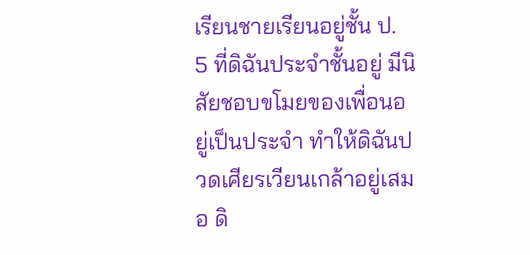เรียนชายเรียนอยู่ชั้น ป.
5 ที่ดิฉันประจำชั้นอยู่ มีนิสัยชอบขโมยของเพื่อนอยู่เป็นประจำ ทำให้ดิฉันปวดเศียรเวียนเกล้าอยู่เสมอ ดิ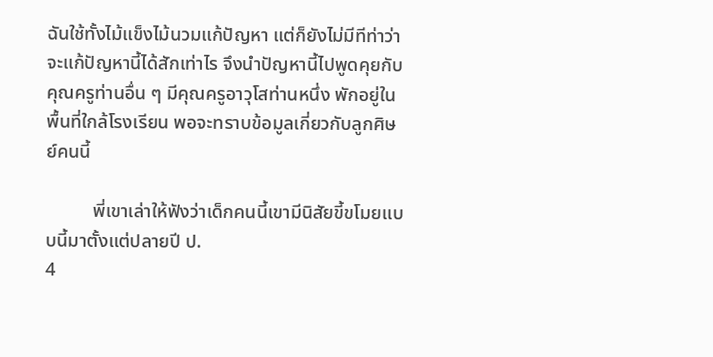ฉันใช้ทั้งไม้แข็งไม้นวมแก้ปัญหา แต่ก็ยังไม่มีทีท่าว่าจะแก้ปัญหานี้ได้สักเท่าไร จึงนำปัญหานี้ไปพูดคุยกับคุณครูท่านอื่น ๆ มีคุณครูอาวุโสท่านหนึ่ง พักอยู่ในพื้นที่ใกล้โรงเรียน พอจะทราบข้อมูลเกี่ยวกับลูกศิษย์คนนี้

          พี่เขาเล่าให้ฟังว่าเด็กคนนี้เขามีนิสัยขี้ขโมยแบบนี้มาตั้งแต่ปลายปี ป.
4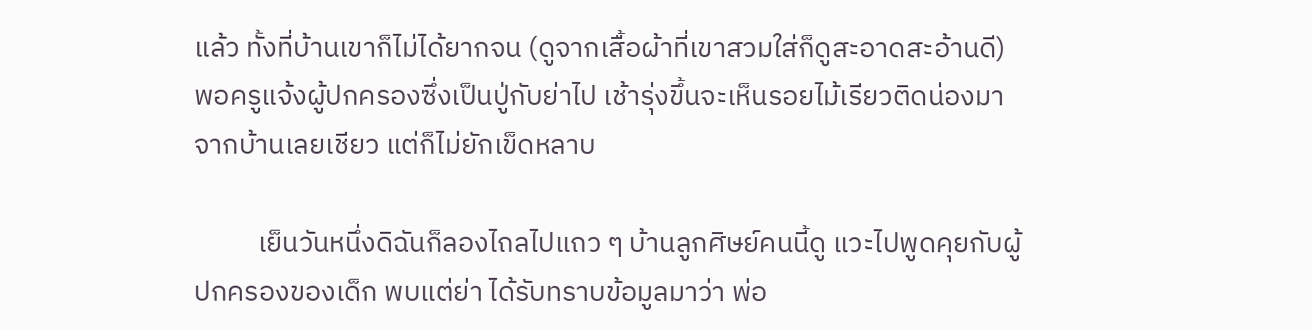แล้ว ทั้งที่บ้านเขาก็ไม่ได้ยากจน (ดูจากเสื้อผ้าที่เขาสวมใส่ก็ดูสะอาดสะอ้านดี) พอครูแจ้งผู้ปกครองซึ่งเป็นปู่กับย่าไป เช้ารุ่งขึ้นจะเห็นรอยไม้เรียวติดน่องมาจากบ้านเลยเชียว แต่ก็ไม่ยักเข็ดหลาบ

          เย็นวันหนึ่งดิฉันก็ลองไถลไปแถว ๆ บ้านลูกศิษย์คนนี้ดู แวะไปพูดคุยกับผู้ปกครองของเด็ก พบแต่ย่า ได้รับทราบข้อมูลมาว่า พ่อ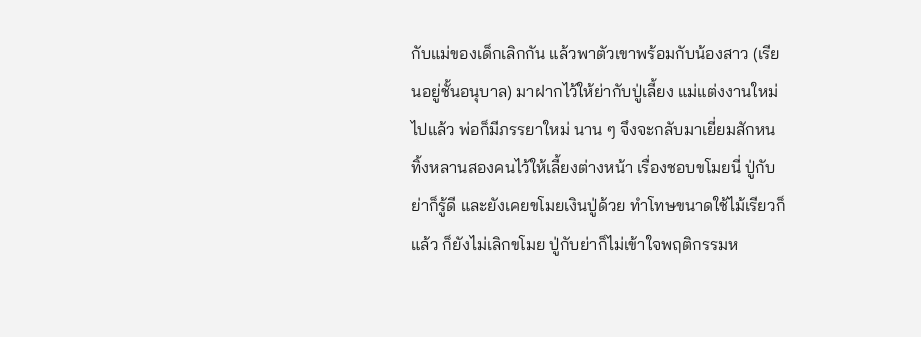กับแม่ของเด็กเลิกกัน แล้วพาตัวเขาพร้อมกับน้องสาว (เรียนอยู่ชั้นอนุบาล) มาฝากไว้ให้ย่ากับปู่เลี้ยง แม่แต่งงานใหม่ไปแล้ว พ่อก็มีภรรยาใหม่ นาน ๆ จึงจะกลับมาเยี่ยมสักหน ทิ้งหลานสองคนไว้ให้เลี้ยงต่างหน้า เรื่องชอบขโมยนี่ ปู่กับย่าก็รู้ดี และยังเคยขโมยเงินปู่ด้วย ทำโทษขนาดใช้ไม้เรียวก็แล้ว ก็ยังไม่เลิกขโมย ปู่กับย่าก็ไม่เข้าใจพฤติกรรมห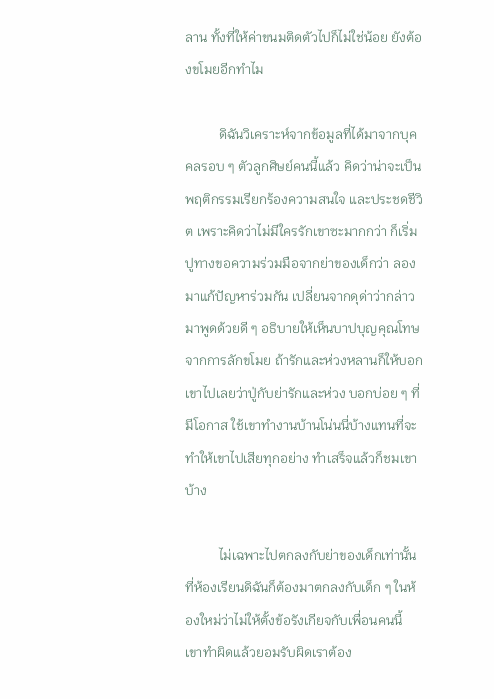ลาน ทั้งที่ให้ค่าขนมติดตัวไปก็ไม่ใช่น้อย ยังต้องขโมยอีกทำไม

          ดิฉันวิเคราะห์จากข้อมูลที่ได้มาจากบุคคลรอบ ๆ ตัวลูกศิษย์คนนี้แล้ว คิดว่าน่าจะเป็นพฤติกรรมเรียกร้องความสนใจ และประชดชีวิต เพราะคิดว่าไม่มีใครรักเขาซะมากกว่า ก็เริ่มปูทางขอความร่วมมือจากย่าของเด็กว่า ลองมาแก้ปัญหาร่วมกัน เปลี่ยนจากดุด่าว่ากล่าวมาพูดด้วยดี ๆ อธิบายให้เห็นบาปบุญคุณโทษจากการลักขโมย ถ้ารักและห่วงหลานก็ให้บอกเขาไปเลยว่าปู่กับย่ารักและห่วง บอกบ่อย ๆ ที่มีโอกาส ใช้เขาทำงานบ้านโน่นนี่บ้างแทนที่จะทำให้เขาไปเสียทุกอย่าง ทำเสร็จแล้วก็ชมเขาบ้าง

          ไม่เฉพาะไปตกลงกับย่าของเด็กเท่านั้น ที่ห้องเรียนดิฉันก็ต้องมาตกลงกับเด็ก ๆ ในห้องใหม่ว่าไม่ให้ตั้งข้อรังเกียจกับเพื่อนคนนี้ เขาทำผิดแล้วยอมรับผิดเราต้อง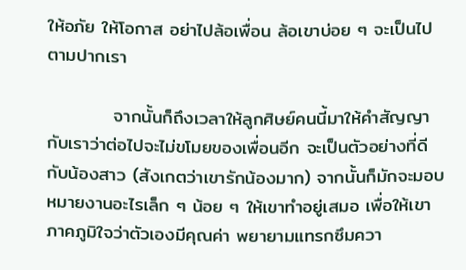ให้อภัย ให้โอกาส อย่าไปล้อเพื่อน ล้อเขาบ่อย ๆ จะเป็นไปตามปากเรา

          จากนั้นก็ถึงเวลาให้ลูกศิษย์คนนี้มาให้คำสัญญากับเราว่าต่อไปจะไม่ขโมยของเพื่อนอีก จะเป็นตัวอย่างที่ดีกับน้องสาว (สังเกตว่าเขารักน้องมาก) จากนั้นก็มักจะมอบหมายงานอะไรเล็ก ๆ น้อย ๆ ให้เขาทำอยู่เสมอ เพื่อให้เขาภาคภูมิใจว่าตัวเองมีคุณค่า พยายามแทรกซึมควา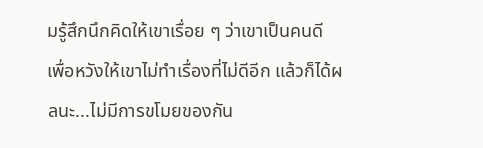มรู้สึกนึกคิดให้เขาเรื่อย ๆ ว่าเขาเป็นคนดี เพื่อหวังให้เขาไม่ทำเรื่องที่ไม่ดีอีก แล้วก็ได้ผลนะ...ไม่มีการขโมยของกัน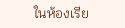ในห้องเรีย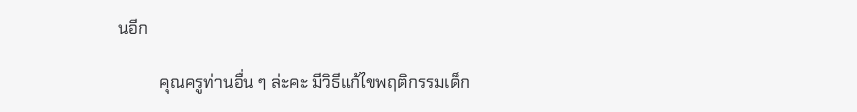นอีก

          คุณครูท่านอื่น ๆ ล่ะคะ มีวิธีแก้ไขพฤติกรรมเด็ก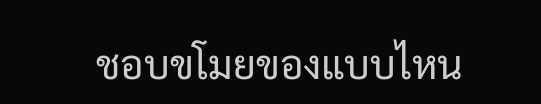ชอบขโมยของแบบไหน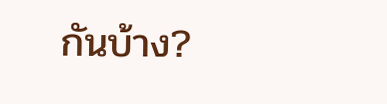กันบ้าง?